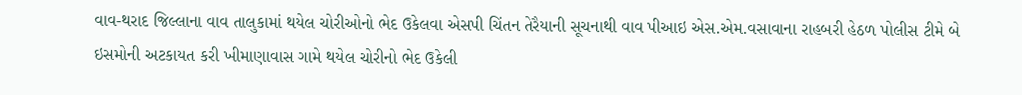વાવ-થરાદ જિલ્લાના વાવ તાલુકામાં થયેલ ચોરીઓનો ભેદ ઉકેલવા એસપી ચિંતન તેરૈયાની સૂચનાથી વાવ પીઆઇ એસ.એમ.વસાવાના રાહબરી હેઠળ પોલીસ ટીમે બે ઇસમોની અટકાયત કરી ખીમાણાવાસ ગામે થયેલ ચોરીનો ભેદ ઉકેલી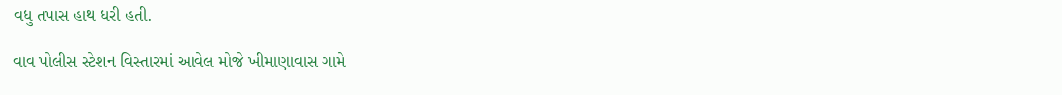વધુ તપાસ હાથ ધરી હતી.

વાવ પોલીસ સ્ટેશન વિસ્તારમાં આવેલ મોજે ખીમાણાવાસ ગામે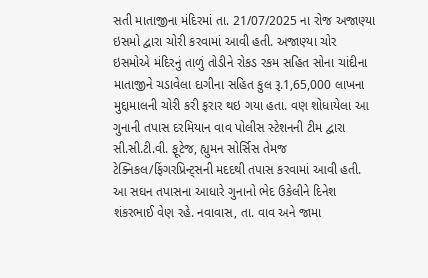સતી માતાજીના મંદિરમાં તા. 21/07/2025 ના રોજ અજાણ્યા ઇસમો દ્વારા ચોરી કરવામાં આવી હતી. અજાણ્યા ચોર ઇસમોએ મંદિરનું તાળું તોડીને રોકડ રકમ સહિત સોના ચાંદીના માતાજીને ચડાવેલા દાગીના સહિત કુલ રૂ.1,65,000 લાખના મુદ્દામાલની ચોરી કરી ફરાર થઇ ગયા હતા. વણ શોધાયેલા આ ગુનાની તપાસ દરમિયાન વાવ પોલીસ સ્ટેશનની ટીમ દ્વારા સી.સી.ટી.વી. ફૂટેજ, હ્યુમન સોર્સિસ તેમજ ટેક્નિકલ/ફિંગરપ્રિન્ટ્સની મદદથી તપાસ કરવામાં આવી હતી. આ સઘન તપાસના આધારે ગુનાનો ભેદ ઉકેલીને દિનેશ શંકરભાઈ વેણ રહે. નવાવાસ, તા. વાવ અને જામા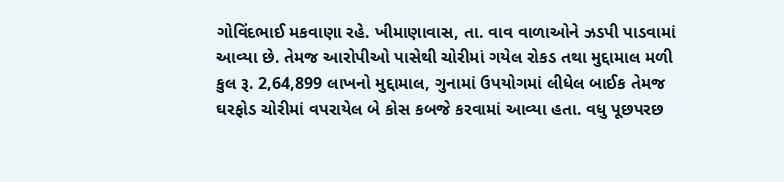ગોવિંદભાઈ મકવાણા રહે. ખીમાણાવાસ, તા. વાવ વાળાઓને ઝડપી પાડવામાં આવ્યા છે. તેમજ આરોપીઓ પાસેથી ચોરીમાં ગયેલ રોકડ તથા મુદ્દામાલ મળી કુલ રૂ. 2,64,899 લાખનો મુદ્દામાલ, ગુનામાં ઉપયોગમાં લીધેલ બાઈક તેમજ ઘરફોડ ચોરીમાં વપરાયેલ બે કોસ કબજે કરવામાં આવ્યા હતા. વધુ પૂછપરછ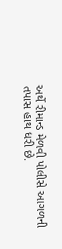અર્થે રીમાન્ડ મેળવી પોલીસે આગળની તપાસ હાથ ધરી છે.